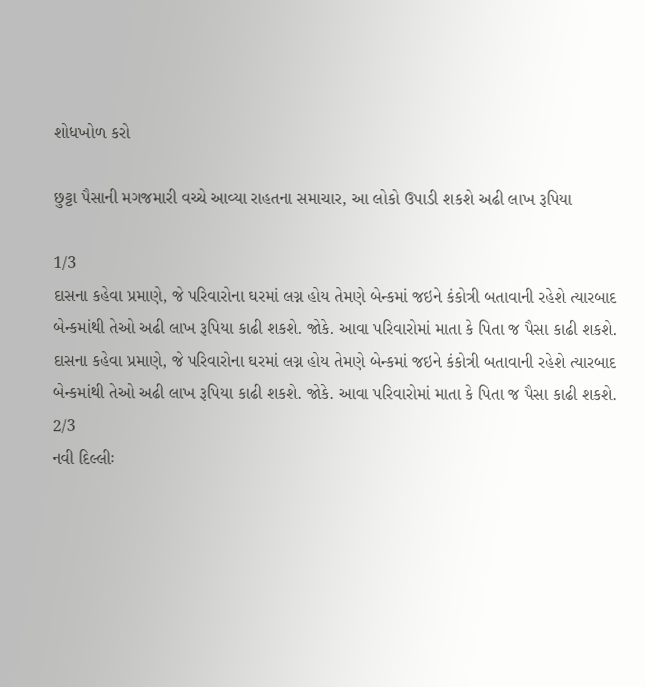શોધખોળ કરો

છુટ્ટા પૈસાની મગજમારી વચ્ચે આવ્યા રાહતના સમાચાર, આ લોકો ઉપાડી શકશે અઢી લાખ રૂપિયા

1/3
દાસના કહેવા પ્રમાણે, જે પરિવારોના ઘરમાં લગ્ન હોય તેમણે બેન્કમાં જઇને કંકોત્રી બતાવાની રહેશે ત્યારબાદ બેન્કમાંથી તેઓ અઢી લાખ રૂપિયા કાઢી શકશે. જોકે. આવા પરિવારોમાં માતા કે પિતા જ પૈસા કાઢી શકશે.
દાસના કહેવા પ્રમાણે, જે પરિવારોના ઘરમાં લગ્ન હોય તેમણે બેન્કમાં જઇને કંકોત્રી બતાવાની રહેશે ત્યારબાદ બેન્કમાંથી તેઓ અઢી લાખ રૂપિયા કાઢી શકશે. જોકે. આવા પરિવારોમાં માતા કે પિતા જ પૈસા કાઢી શકશે.
2/3
નવી દિલ્લીઃ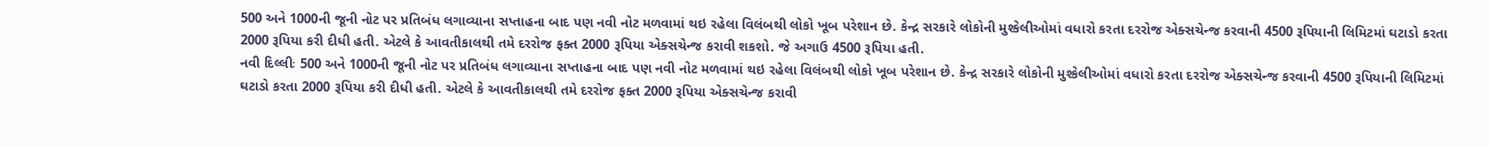500 અને 1000ની જૂની નોટ પર પ્રતિબંધ લગાવ્યાના સપ્તાહના બાદ પણ નવી નોટ મળવામાં થઇ રહેલા વિલંબથી લોકો ખૂબ પરેશાન છે. કેન્દ્ર સરકારે લોકોની મુશ્કેલીઓમાં વધારો કરતા દરરોજ એક્સચેન્જ કરવાની 4500 રૂપિયાની લિમિટમાં ઘટાડો કરતા 2000 રૂપિયા કરી દીધી હતી. એટલે કે આવતીકાલથી તમે દરરોજ ફક્ત 2000 રૂપિયા એક્સચેન્જ કરાવી શકશો. જે અગાઉ 4500 રૂપિયા હતી.
નવી દિલ્લીઃ 500 અને 1000ની જૂની નોટ પર પ્રતિબંધ લગાવ્યાના સપ્તાહના બાદ પણ નવી નોટ મળવામાં થઇ રહેલા વિલંબથી લોકો ખૂબ પરેશાન છે. કેન્દ્ર સરકારે લોકોની મુશ્કેલીઓમાં વધારો કરતા દરરોજ એક્સચેન્જ કરવાની 4500 રૂપિયાની લિમિટમાં ઘટાડો કરતા 2000 રૂપિયા કરી દીધી હતી. એટલે કે આવતીકાલથી તમે દરરોજ ફક્ત 2000 રૂપિયા એક્સચેન્જ કરાવી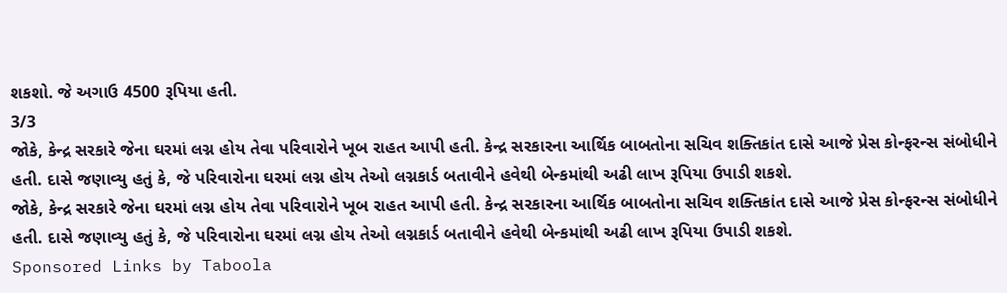શકશો. જે અગાઉ 4500 રૂપિયા હતી.
3/3
જોકે, કેન્દ્ર સરકારે જેના ઘરમાં લગ્ન હોય તેવા પરિવારોને ખૂબ રાહત આપી હતી. કેન્દ્ર સરકારના આર્થિક બાબતોના સચિવ શક્તિકાંત દાસે આજે પ્રેસ કોન્ફરન્સ સંબોધીને હતી. દાસે જણાવ્યુ હતું કે, જે પરિવારોના ઘરમાં લગ્ન હોય તેઓ લગ્નકાર્ડ બતાવીને હવેથી બેન્કમાંથી અઢી લાખ રૂપિયા ઉપાડી શકશે.
જોકે, કેન્દ્ર સરકારે જેના ઘરમાં લગ્ન હોય તેવા પરિવારોને ખૂબ રાહત આપી હતી. કેન્દ્ર સરકારના આર્થિક બાબતોના સચિવ શક્તિકાંત દાસે આજે પ્રેસ કોન્ફરન્સ સંબોધીને હતી. દાસે જણાવ્યુ હતું કે, જે પરિવારોના ઘરમાં લગ્ન હોય તેઓ લગ્નકાર્ડ બતાવીને હવેથી બેન્કમાંથી અઢી લાખ રૂપિયા ઉપાડી શકશે.
Sponsored Links by Taboola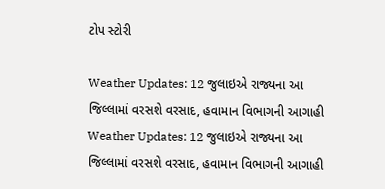ટોપ સ્ટોરી

Weather Updates: 12 જુલાઇએ રાજ્યના આ જિલ્લામાં વરસશે વરસાદ, હવામાન વિભાગની આગાહી
Weather Updates: 12 જુલાઇએ રાજ્યના આ જિલ્લામાં વરસશે વરસાદ, હવામાન વિભાગની આગાહી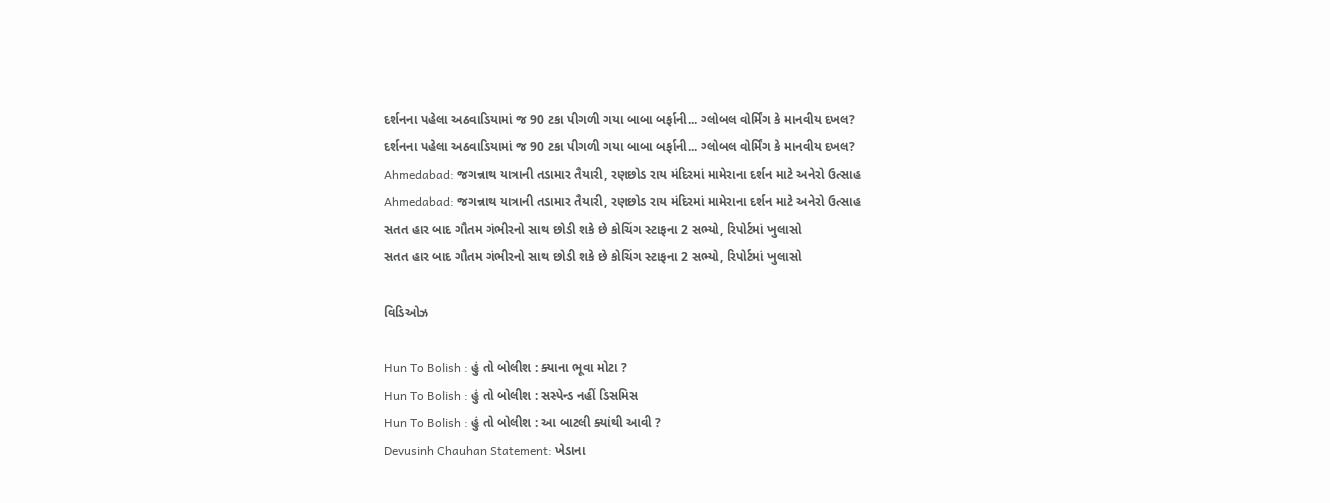દર્શનના પહેલા અઠવાડિયામાં જ 90 ટકા પીગળી ગયા બાબા બર્ફાની... ગ્લોબલ વોર્મિંગ કે માનવીય દખલ?
દર્શનના પહેલા અઠવાડિયામાં જ 90 ટકા પીગળી ગયા બાબા બર્ફાની... ગ્લોબલ વોર્મિંગ કે માનવીય દખલ?
Ahmedabad: જગન્નાથ યાત્રાની તડામાર તૈયારી, રણછોડ રાય મંદિરમાં મામેરાના દર્શન માટે અનેરો ઉત્સાહ
Ahmedabad: જગન્નાથ યાત્રાની તડામાર તૈયારી, રણછોડ રાય મંદિરમાં મામેરાના દર્શન માટે અનેરો ઉત્સાહ
સતત હાર બાદ ગૌતમ ગંભીરનો સાથ છોડી શકે છે કોચિંગ સ્ટાફના 2 સભ્યો, રિપોર્ટમાં ખુલાસો
સતત હાર બાદ ગૌતમ ગંભીરનો સાથ છોડી શકે છે કોચિંગ સ્ટાફના 2 સભ્યો, રિપોર્ટમાં ખુલાસો

વિડિઓઝ

Hun To Bolish : હું તો બોલીશ : ક્યાના ભૂવા મોટા ?
Hun To Bolish : હું તો બોલીશ : સસ્પેન્ડ નહીં ડિસમિસ
Hun To Bolish : હું તો બોલીશ : આ બાટલી ક્યાંથી આવી ?
Devusinh Chauhan Statement: ખેડાના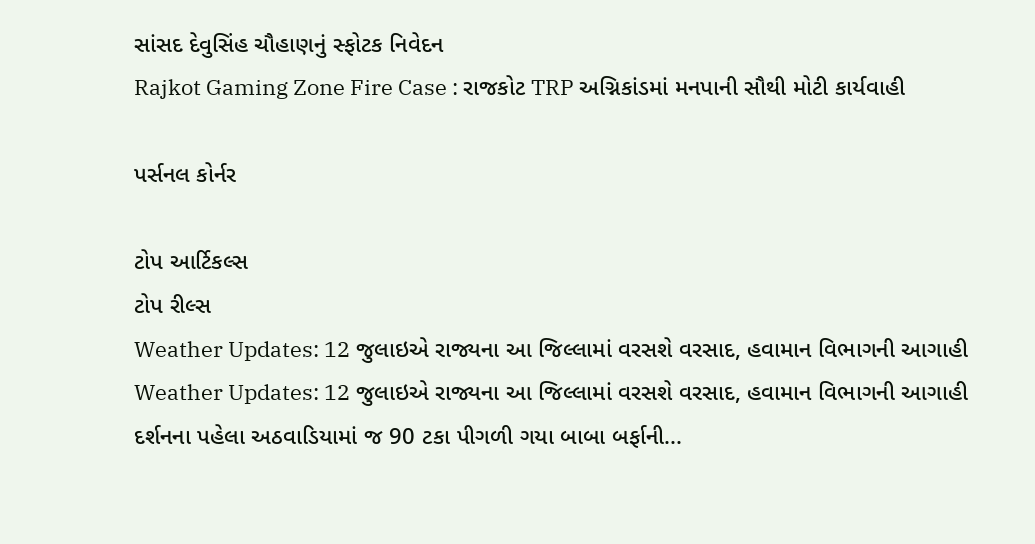સાંસદ દેવુસિંહ ચૌહાણનું સ્ફોટક નિવેદન
Rajkot Gaming Zone Fire Case : રાજકોટ TRP અગ્નિકાંડમાં મનપાની સૌથી મોટી કાર્યવાહી

પર્સનલ કોર્નર

ટોપ આર્ટિકલ્સ
ટોપ રીલ્સ
Weather Updates: 12 જુલાઇએ રાજ્યના આ જિલ્લામાં વરસશે વરસાદ, હવામાન વિભાગની આગાહી
Weather Updates: 12 જુલાઇએ રાજ્યના આ જિલ્લામાં વરસશે વરસાદ, હવામાન વિભાગની આગાહી
દર્શનના પહેલા અઠવાડિયામાં જ 90 ટકા પીગળી ગયા બાબા બર્ફાની...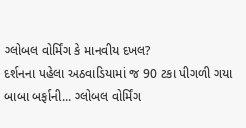ગ્લોબલ વોર્મિંગ કે માનવીય દખલ?
દર્શનના પહેલા અઠવાડિયામાં જ 90 ટકા પીગળી ગયા બાબા બર્ફાની... ગ્લોબલ વોર્મિંગ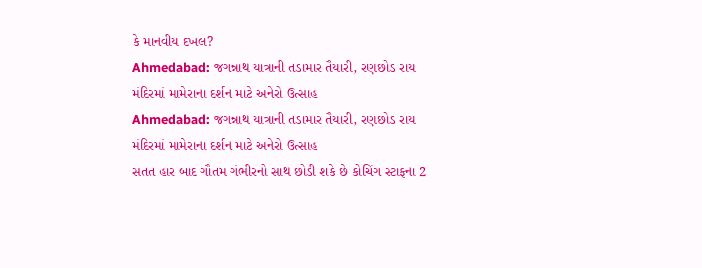કે માનવીય દખલ?
Ahmedabad: જગન્નાથ યાત્રાની તડામાર તૈયારી, રણછોડ રાય મંદિરમાં મામેરાના દર્શન માટે અનેરો ઉત્સાહ
Ahmedabad: જગન્નાથ યાત્રાની તડામાર તૈયારી, રણછોડ રાય મંદિરમાં મામેરાના દર્શન માટે અનેરો ઉત્સાહ
સતત હાર બાદ ગૌતમ ગંભીરનો સાથ છોડી શકે છે કોચિંગ સ્ટાફના 2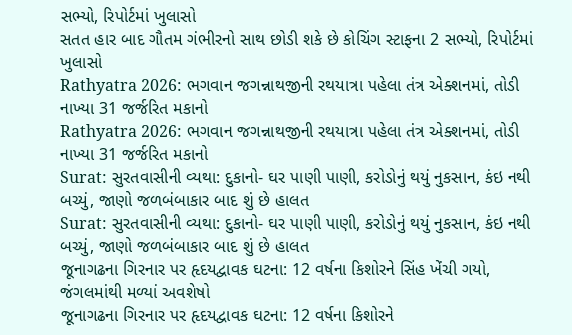સભ્યો, રિપોર્ટમાં ખુલાસો
સતત હાર બાદ ગૌતમ ગંભીરનો સાથ છોડી શકે છે કોચિંગ સ્ટાફના 2 સભ્યો, રિપોર્ટમાં ખુલાસો
Rathyatra 2026: ભગવાન જગન્નાથજીની રથયાત્રા પહેલા તંત્ર એક્શનમાં, તોડી નાખ્યા 31 જર્જરિત મકાનો
Rathyatra 2026: ભગવાન જગન્નાથજીની રથયાત્રા પહેલા તંત્ર એક્શનમાં, તોડી નાખ્યા 31 જર્જરિત મકાનો
Surat: સુરતવાસીની વ્યથા: દુકાનો- ઘર પાણી પાણી, કરોડોનું થયું નુકસાન, કંઇ નથી બચ્યું, જાણો જળબંબાકાર બાદ શું છે હાલત
Surat: સુરતવાસીની વ્યથા: દુકાનો- ઘર પાણી પાણી, કરોડોનું થયું નુકસાન, કંઇ નથી બચ્યું, જાણો જળબંબાકાર બાદ શું છે હાલત
જૂનાગઢના ગિરનાર પર હૃદયદ્વાવક ઘટના: 12 વર્ષના કિશોરને સિંહ ખેંચી ગયો, જંગલમાંથી મળ્યાં અવશેષો
જૂનાગઢના ગિરનાર પર હૃદયદ્વાવક ઘટના: 12 વર્ષના કિશોરને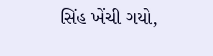સિંહ ખેંચી ગયો,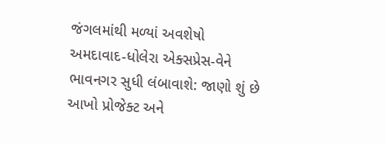જંગલમાંથી મળ્યાં અવશેષો
અમદાવાદ-ધોલેરા એક્સપ્રેસ-વેને ભાવનગર સુધી લંબાવાશે: જાણો શું છે આખો પ્રોજેક્ટ અને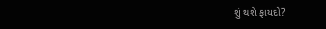શું થશે ફાયદો?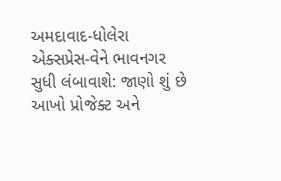અમદાવાદ-ધોલેરા એક્સપ્રેસ-વેને ભાવનગર સુધી લંબાવાશે: જાણો શું છે આખો પ્રોજેક્ટ અને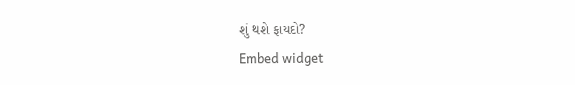શું થશે ફાયદો?
Embed widget